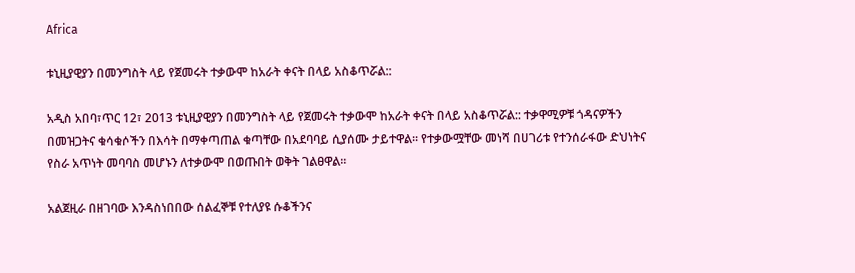Africa

ቱኒዚያዊያን በመንግስት ላይ የጀመሩት ተቃውሞ ከአራት ቀናት በላይ አስቆጥሯል::

አዲስ አበባ፣ጥር 12፣ 2013 ቱኒዚያዊያን በመንግስት ላይ የጀመሩት ተቃውሞ ከአራት ቀናት በላይ አስቆጥሯል:: ተቃዋሚዎቹ ጎዳናዎችን በመዝጋትና ቁሳቁሶችን በእሳት በማቀጣጠል ቁጣቸው በአደባባይ ሲያሰሙ ታይተዋል፡፡ የተቃውሟቸው መነሻ በሀገሪቱ የተንሰራፋው ድህነትና የስራ አጥነት መባባስ መሆኑን ለተቃውሞ በወጡበት ወቅት ገልፀዋል፡፡

አልጀዚራ በዘገባው እንዳስነበበው ሰልፈኞቹ የተለያዩ ሱቆችንና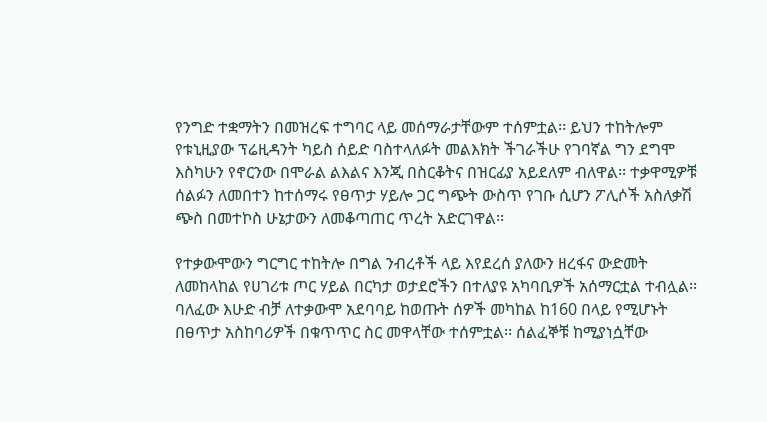የንግድ ተቋማትን በመዝረፍ ተግባር ላይ መሰማራታቸውም ተሰምቷል፡፡ ይህን ተከትሎም የቱኒዚያው ፕሬዚዳንት ካይስ ሰይድ ባስተላለፉት መልእክት ችገራችሁ የገባኛል ግን ደግሞ እስካሁን የኖርንው በሞራል ልእልና እንጂ በስርቆትና በዝርፊያ አይደለም ብለዋል፡፡ ተቃዋሚዎቹ ሰልፉን ለመበተን ከተሰማሩ የፀጥታ ሃይሎ ጋር ግጭት ውስጥ የገቡ ሲሆን ፖሊሶች አስለቃሽ ጭስ በመተኮስ ሁኔታውን ለመቆጣጠር ጥረት አድርገዋል፡፡

የተቃውሞውን ግርግር ተከትሎ በግል ንብረቶች ላይ እየደረሰ ያለውን ዘረፋና ውድመት ለመከላከል የሀገሪቱ ጦር ሃይል በርካታ ወታደሮችን በተለያዩ አካባቢዎች አሰማርቷል ተብሏል፡፡ ባለፈው እሁድ ብቻ ለተቃውሞ አደባባይ ከወጡት ሰዎች መካከል ከ160 በላይ የሚሆኑት በፀጥታ አስከባሪዎች በቁጥጥር ስር መዋላቸው ተሰምቷል፡፡ ሰልፈኞቹ ከሚያነሷቸው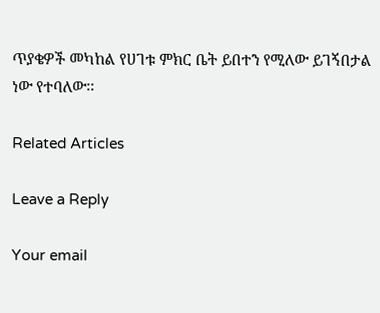ጥያቄዎች መካከል የሀገቱ ምክር ቤት ይበተን የሚለው ይገኝበታል ነው የተባለው፡፡

Related Articles

Leave a Reply

Your email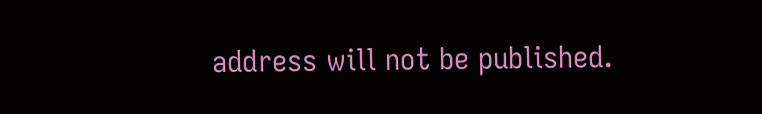address will not be published.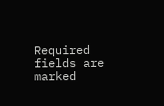Required fields are marked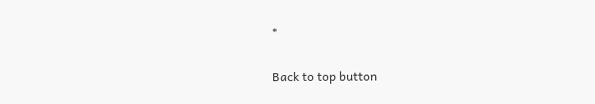*

Back to top button